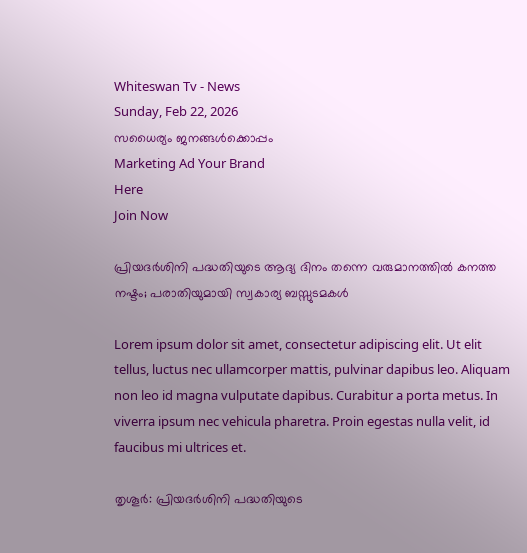Whiteswan Tv - News
Sunday, Feb 22, 2026
സധൈര്യം ജനങ്ങൾക്കൊപ്പം
Marketing Ad Your Brand
Here
Join Now

പ്രിയദർശിനി പദ്ധതിയുടെ ആദ്യ ദിനം തന്നെ വരുമാനത്തിൽ കനത്ത നഷ്ടം; പരാതിയുമായി സ്വകാര്യ ബസ്സുടമകൾ

Lorem ipsum dolor sit amet, consectetur adipiscing elit. Ut elit tellus, luctus nec ullamcorper mattis, pulvinar dapibus leo. Aliquam non leo id magna vulputate dapibus. Curabitur a porta metus. In viverra ipsum nec vehicula pharetra. Proin egestas nulla velit, id faucibus mi ultrices et.

തൃശൂർ: പ്രിയദർശിനി പദ്ധതിയുടെ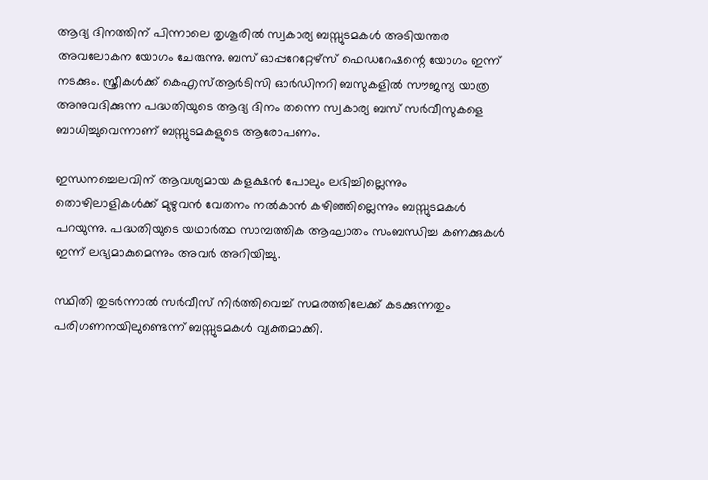ആദ്യ ദിനത്തിന് പിന്നാലെ തൃശൂരിൽ സ്വകാര്യ ബസ്സുടമകൾ അടിയന്തര അവലോകന യോഗം ചേരുന്നു. ബസ് ഓപ്പറേറ്റേഴ്സ് ഫെഡറേഷന്റെ യോഗം ഇന്ന് നടക്കും. സ്ത്രീകൾക്ക് കെഎസ്ആർടിസി ഓർഡിനറി ബസുകളിൽ സൗജന്യ യാത്ര അനുവദിക്കുന്ന പദ്ധതിയുടെ ആദ്യ ദിനം തന്നെ സ്വകാര്യ ബസ് സർവീസുകളെ ബാധിച്ചുവെന്നാണ് ബസ്സുടമകളുടെ ആരോപണം.

ഇന്ധനച്ചെലവിന് ആവശ്യമായ കളക്ഷൻ പോലും ലഭിച്ചില്ലെന്നും തൊഴിലാളികൾക്ക് മുഴുവൻ വേതനം നൽകാൻ കഴിഞ്ഞില്ലെന്നും ബസ്സുടമകൾ പറയുന്നു. പദ്ധതിയുടെ യഥാർത്ഥ സാമ്പത്തിക ആഘാതം സംബന്ധിച്ച കണക്കുകൾ ഇന്ന് ലഭ്യമാകുമെന്നും അവർ അറിയിച്ചു.

സ്ഥിതി തുടർന്നാൽ സർവീസ് നിർത്തിവെച്ച് സമരത്തിലേക്ക് കടക്കുന്നതും പരിഗണനയിലുണ്ടെന്ന് ബസ്സുടമകൾ വ്യക്തമാക്കി.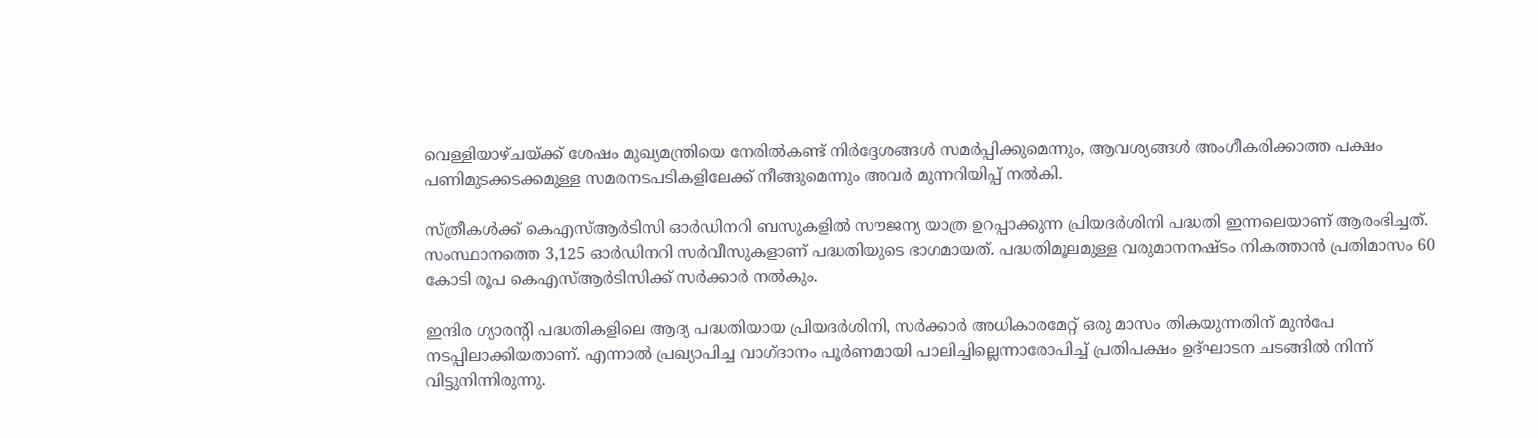വെള്ളിയാഴ്ചയ്ക്ക് ശേഷം മുഖ്യമന്ത്രിയെ നേരിൽകണ്ട് നിർദ്ദേശങ്ങൾ സമർപ്പിക്കുമെന്നും, ആവശ്യങ്ങൾ അംഗീകരിക്കാത്ത പക്ഷം പണിമുടക്കടക്കമുള്ള സമരനടപടികളിലേക്ക് നീങ്ങുമെന്നും അവർ മുന്നറിയിപ്പ് നൽകി.

സ്ത്രീകൾക്ക് കെഎസ്ആർടിസി ഓർഡിനറി ബസുകളിൽ സൗജന്യ യാത്ര ഉറപ്പാക്കുന്ന പ്രിയദർശിനി പദ്ധതി ഇന്നലെയാണ് ആരംഭിച്ചത്. സംസ്ഥാനത്തെ 3,125 ഓർഡിനറി സർവീസുകളാണ് പദ്ധതിയുടെ ഭാഗമായത്. പദ്ധതിമൂലമുള്ള വരുമാനനഷ്ടം നികത്താൻ പ്രതിമാസം 60 കോടി രൂപ കെഎസ്ആർടിസിക്ക് സർക്കാർ നൽകും.

ഇന്ദിര ഗ്യാരന്റി പദ്ധതികളിലെ ആദ്യ പദ്ധതിയായ പ്രിയദർശിനി, സർക്കാർ അധികാരമേറ്റ് ഒരു മാസം തികയുന്നതിന് മുൻപേ നടപ്പിലാക്കിയതാണ്. എന്നാൽ പ്രഖ്യാപിച്ച വാഗ്ദാനം പൂർണമായി പാലിച്ചില്ലെന്നാരോപിച്ച് പ്രതിപക്ഷം ഉദ്ഘാടന ചടങ്ങിൽ നിന്ന് വിട്ടുനിന്നിരുന്നു.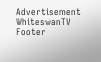Advertisement
WhiteswanTV Footer